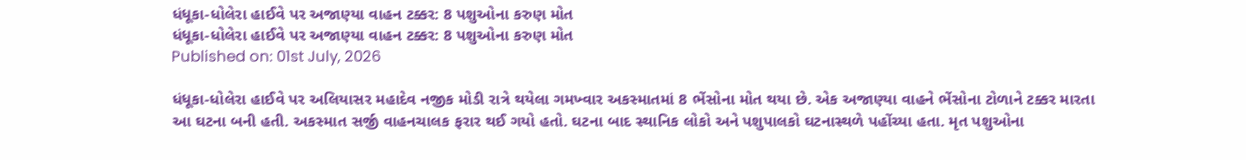ધંધૂકા-ધોલેરા હાઈવે પર અજાણ્યા વાહન ટક્કર: 8 પશુઓના કરુણ મોત
ધંધૂકા-ધોલેરા હાઈવે પર અજાણ્યા વાહન ટક્કર: 8 પશુઓના કરુણ મોત
Published on: 01st July, 2026

ધંધૂકા-ધોલેરા હાઈવે પર અલિયાસર મહાદેવ નજીક મોડી રાત્રે થયેલા ગમખ્વાર અકસ્માતમાં 8 ભેંસોના મોત થયા છે. એક અજાણ્યા વાહને ભેંસોના ટોળાને ટક્કર મારતા આ ઘટના બની હતી. અકસ્માત સર્જી વાહનચાલક ફરાર થઈ ગયો હતો. ઘટના બાદ સ્થાનિક લોકો અને પશુપાલકો ઘટનાસ્થળે પહોંચ્યા હતા. મૃત પશુઓના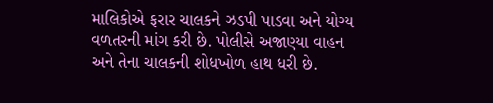માલિકોએ ફરાર ચાલકને ઝડપી પાડવા અને યોગ્ય વળતરની માંગ કરી છે. પોલીસે અજાણ્યા વાહન અને તેના ચાલકની શોધખોળ હાથ ધરી છે.